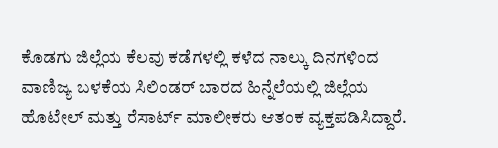ಕೊಡಗು ಜಿಲ್ಲೆಯ ಕೆಲವು ಕಡೆಗಳಲ್ಲಿ ಕಳೆದ ನಾಲ್ಕು ದಿನಗಳಿಂದ ವಾಣಿಜ್ಯ ಬಳಕೆಯ ಸಿಲಿಂಡರ್ ಬಾರದ ಹಿನ್ನೆಲೆಯಲ್ಲಿ ಜಿಲ್ಲೆಯ ಹೊಟೇಲ್ ಮತ್ತು ರೆಸಾರ್ಟ್ ಮಾಲೀಕರು ಆತಂಕ ವ್ಯಕ್ತಪಡಿಸಿದ್ದಾರೆ.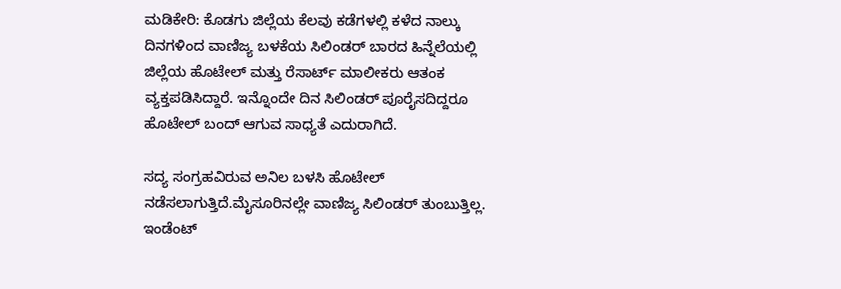ಮಡಿಕೇರಿ: ಕೊಡಗು ಜಿಲ್ಲೆಯ ಕೆಲವು ಕಡೆಗಳಲ್ಲಿ ಕಳೆದ ನಾಲ್ಕು ದಿನಗಳಿಂದ ವಾಣಿಜ್ಯ ಬಳಕೆಯ ಸಿಲಿಂಡರ್ ಬಾರದ ಹಿನ್ನೆಲೆಯಲ್ಲಿ ಜಿಲ್ಲೆಯ ಹೊಟೇಲ್ ಮತ್ತು ರೆಸಾರ್ಟ್ ಮಾಲೀಕರು ಆತಂಕ ವ್ಯಕ್ತಪಡಿಸಿದ್ದಾರೆ. ಇನ್ನೊಂದೇ ದಿನ ಸಿಲಿಂಡರ್ ಪೂರೈಸದಿದ್ದರೂ ಹೊಟೇಲ್ ಬಂದ್ ಆಗುವ ಸಾಧ್ಯತೆ ಎದುರಾಗಿದೆ.

ಸದ್ಯ ಸಂಗ್ರಹವಿರುವ ಅನಿಲ ಬಳಸಿ ಹೊಟೇಲ್ ನಡೆಸಲಾಗುತ್ತಿದೆ.ಮೈಸೂರಿನಲ್ಲೇ ವಾಣಿಜ್ಯ ಸಿಲಿಂಡರ್ ತುಂಬುತ್ತಿಲ್ಲ. ಇಂಡೆಂಟ್‌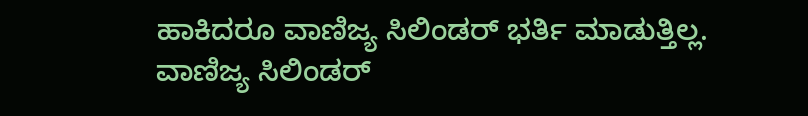ಹಾಕಿದರೂ ವಾಣಿಜ್ಯ ಸಿಲಿಂಡರ್ ಭರ್ತಿ ಮಾಡುತ್ತಿಲ್ಲ. ವಾಣಿಜ್ಯ ಸಿಲಿಂಡರ್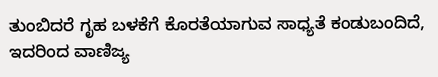ತುಂಬಿದರೆ ಗೃಹ ಬಳಕೆಗೆ ಕೊರತೆಯಾಗುವ ಸಾಧ್ಯತೆ ಕಂಡುಬಂದಿದೆ, ಇದರಿಂದ ವಾಣಿಜ್ಯ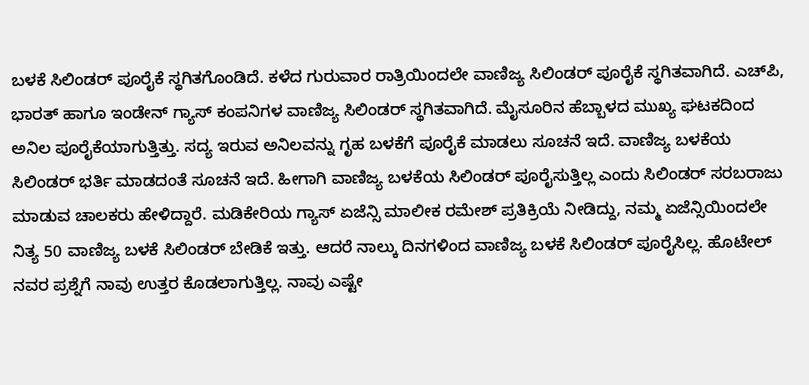ಬಳಕೆ ಸಿಲಿಂಡರ್ ಪೂರೈಕೆ ಸ್ಥಗಿತಗೊಂಡಿದೆ. ಕಳೆದ ಗುರುವಾರ ರಾತ್ರಿಯಿಂದಲೇ ವಾಣಿಜ್ಯ ಸಿಲಿಂಡರ್ ಪೂರೈಕೆ ಸ್ಥಗಿತವಾಗಿದೆ. ಎಚ್‌ಪಿ, ಭಾರತ್ ಹಾಗೂ ಇಂಡೇನ್ ಗ್ಯಾಸ್ ಕಂಪನಿಗಳ ವಾಣಿಜ್ಯ ಸಿಲಿಂಡರ್ ಸ್ಥಗಿತವಾಗಿದೆ. ಮೈಸೂರಿನ ಹೆಬ್ಬಾಳದ ಮುಖ್ಯ ಘಟಕದಿಂದ ಅನಿಲ ಪೂರೈಕೆಯಾಗುತ್ತಿತ್ತು. ಸದ್ಯ ಇರುವ ಅನಿಲವನ್ನು ಗೃಹ ಬಳಕೆಗೆ ಪೂರೈಕೆ ಮಾಡಲು ಸೂಚನೆ ಇದೆ. ವಾಣಿಜ್ಯ ಬಳಕೆಯ ಸಿಲಿಂಡರ್ ಭರ್ತಿ ಮಾಡದಂತೆ ಸೂಚನೆ ಇದೆ. ಹೀಗಾಗಿ ವಾಣಿಜ್ಯ ಬಳಕೆಯ ಸಿಲಿಂಡರ್ ಪೂರೈಸುತ್ತಿಲ್ಲ ಎಂದು ಸಿಲಿಂಡರ್ ಸರಬರಾಜು ಮಾಡುವ ಚಾಲಕರು ಹೇಳಿದ್ದಾರೆ. ಮಡಿಕೇರಿಯ ಗ್ಯಾಸ್ ಏಜೆನ್ಸಿ ಮಾಲೀಕ ರಮೇಶ್ ಪ್ರತಿಕ್ರಿಯೆ ನೀಡಿದ್ದು, ನಮ್ಮ ಏಜೆನ್ಸಿಯಿಂದಲೇ ನಿತ್ಯ 50 ವಾಣಿಜ್ಯ ಬಳಕೆ ಸಿಲಿಂಡರ್ ಬೇಡಿಕೆ ಇತ್ತು. ಆದರೆ ನಾಲ್ಕು ದಿನಗಳಿಂದ ವಾಣಿಜ್ಯ ಬಳಕೆ ಸಿಲಿಂಡರ್ ಪೂರೈಸಿಲ್ಲ. ಹೊಟೇಲ್ ನವರ ಪ್ರಶ್ನೆಗೆ ನಾವು ಉತ್ತರ ಕೊಡಲಾಗುತ್ತಿಲ್ಲ. ನಾವು ಎಷ್ಟೇ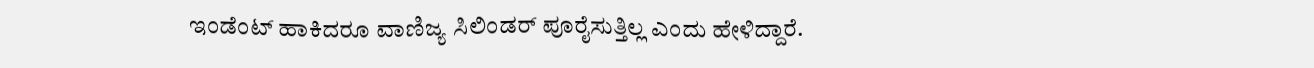ಇಂಡೆಂಟ್‌ ಹಾಕಿದರೂ ವಾಣಿಜ್ಯ ಸಿಲಿಂಡರ್ ಪೂರೈಸುತ್ತಿಲ್ಲ ಎಂದು ಹೇಳಿದ್ದಾರೆ.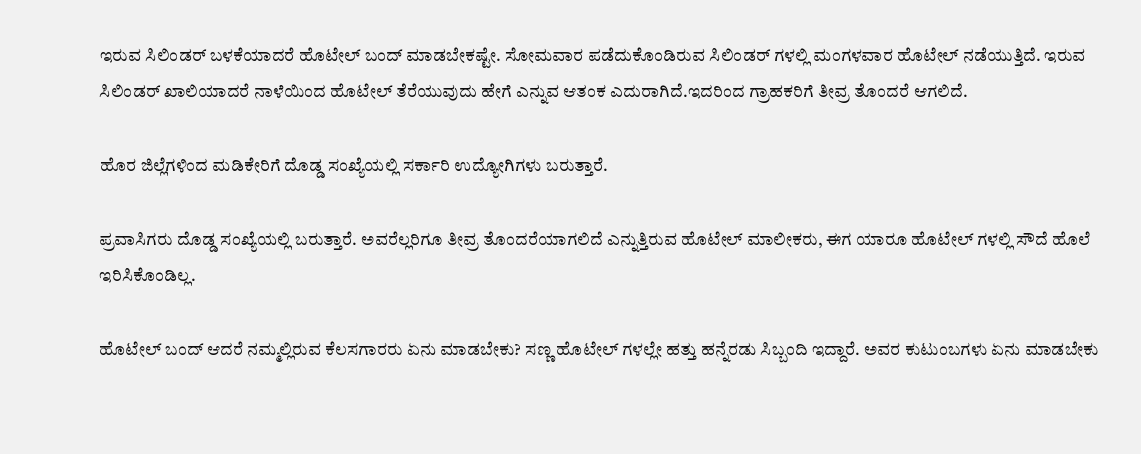ಇರುವ ಸಿಲಿಂಡರ್ ಬಳಕೆಯಾದರೆ ಹೊಟೇಲ್ ಬಂದ್ ಮಾಡಬೇಕಷ್ಟೇ. ಸೋಮವಾರ ಪಡೆದುಕೊಂಡಿರುವ ಸಿಲಿಂಡರ್ ಗಳಲ್ಲಿ ಮಂಗಳವಾರ ಹೊಟೇಲ್ ನಡೆಯುತ್ತಿದೆ. ಇರುವ ಸಿಲಿಂಡರ್ ಖಾಲಿಯಾದರೆ ನಾಳೆಯಿಂದ ಹೊಟೇಲ್ ತೆರೆಯುವುದು ಹೇಗೆ ಎನ್ನುವ ಆತಂಕ ಎದುರಾಗಿದೆ.ಇದರಿಂದ ಗ್ರಾಹಕರಿಗೆ ತೀವ್ರ ತೊಂದರೆ ಆಗಲಿದೆ.

ಹೊರ ಜಿಲ್ಲೆಗಳಿಂದ ಮಡಿಕೇರಿಗೆ ದೊಡ್ಡ ಸಂಖ್ಯೆಯಲ್ಲಿ ಸರ್ಕಾರಿ ಉದ್ಯೋಗಿಗಳು ಬರುತ್ತಾರೆ.

ಪ್ರವಾಸಿಗರು ದೊಡ್ಡ ಸಂಖ್ಯೆಯಲ್ಲಿ ಬರುತ್ತಾರೆ. ಅವರೆಲ್ಲರಿಗೂ ತೀವ್ರ ತೊಂದರೆಯಾಗಲಿದೆ ಎನ್ನುತ್ತಿರುವ ಹೊಟೇಲ್ ಮಾಲೀಕರು, ಈಗ ಯಾರೂ ಹೊಟೇಲ್ ಗಳಲ್ಲಿ ಸೌದೆ ಹೊಲೆ ಇರಿಸಿಕೊಂಡಿಲ್ಲ.

ಹೊಟೇಲ್ ಬಂದ್ ಆದರೆ ನಮ್ಮಲ್ಲಿರುವ ಕೆಲಸಗಾರರು ಏನು ಮಾಡಬೇಕು? ಸಣ್ಣ ಹೊಟೇಲ್ ಗಳಲ್ಲೇ ಹತ್ತು ಹನ್ನೆರಡು ಸಿಬ್ಬಂದಿ ಇದ್ದಾರೆ. ಅವರ ಕುಟುಂಬಗಳು ಏನು ಮಾಡಬೇಕು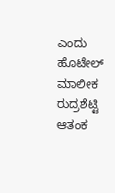ಎಂದು ಹೊಟೇಲ್ ಮಾಲೀಕ ರುದ್ರಶೆಟ್ಟಿ ಆತಂಕ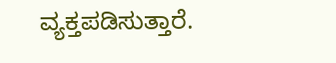ವ್ಯಕ್ತಪಡಿಸುತ್ತಾರೆ.